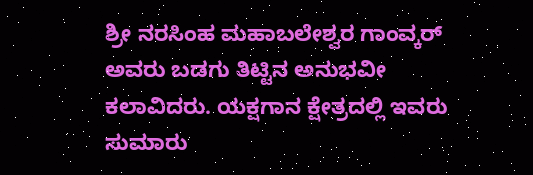ಶ್ರೀ ನರಸಿಂಹ ಮಹಾಬಲೇಶ್ವರ ಗಾಂವ್ಕರ್ ಅವರು ಬಡಗು ತಿಟ್ಟಿನ ಅನುಭವೀ ಕಲಾವಿದರು. ಯಕ್ಷಗಾನ ಕ್ಷೇತ್ರದಲ್ಲಿ ಇವರು ಸುಮಾರು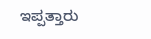ಇಪ್ಪತ್ತಾರು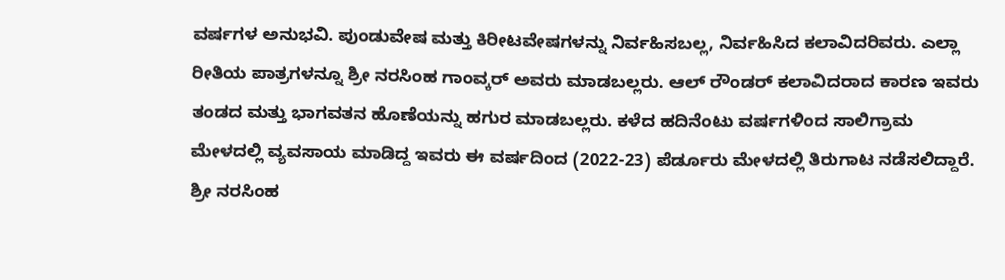ವರ್ಷಗಳ ಅನುಭವಿ. ಪುಂಡುವೇಷ ಮತ್ತು ಕಿರೀಟವೇಷಗಳನ್ನು ನಿರ್ವಹಿಸಬಲ್ಲ, ನಿರ್ವಹಿಸಿದ ಕಲಾವಿದರಿವರು. ಎಲ್ಲಾ ರೀತಿಯ ಪಾತ್ರಗಳನ್ನೂ ಶ್ರೀ ನರಸಿಂಹ ಗಾಂವ್ಕರ್ ಅವರು ಮಾಡಬಲ್ಲರು. ಆಲ್ ರೌಂಡರ್ ಕಲಾವಿದರಾದ ಕಾರಣ ಇವರು ತಂಡದ ಮತ್ತು ಭಾಗವತನ ಹೊಣೆಯನ್ನು ಹಗುರ ಮಾಡಬಲ್ಲರು. ಕಳೆದ ಹದಿನೆಂಟು ವರ್ಷಗಳಿಂದ ಸಾಲಿಗ್ರಾಮ ಮೇಳದಲ್ಲಿ ವ್ಯವಸಾಯ ಮಾಡಿದ್ದ ಇವರು ಈ ವರ್ಷದಿಂದ (2022-23) ಪೆರ್ಡೂರು ಮೇಳದಲ್ಲಿ ತಿರುಗಾಟ ನಡೆಸಲಿದ್ದಾರೆ.
ಶ್ರೀ ನರಸಿಂಹ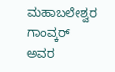ಮಹಾಬಲೇಶ್ವರ ಗಾಂವ್ಕರ್ ಅವರ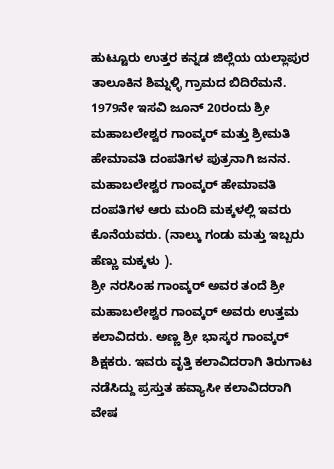ಹುಟ್ಟೂರು ಉತ್ತರ ಕನ್ನಡ ಜಿಲ್ಲೆಯ ಯಲ್ಲಾಪುರ ತಾಲೂಕಿನ ಶಿಮ್ನಳ್ಳಿ ಗ್ರಾಮದ ಬಿದಿರೆಮನೆ. 1979ನೇ ಇಸವಿ ಜೂನ್ 20ರಂದು ಶ್ರೀ ಮಹಾಬಲೇಶ್ವರ ಗಾಂವ್ಕರ್ ಮತ್ತು ಶ್ರೀಮತಿ ಹೇಮಾವತಿ ದಂಪತಿಗಳ ಪುತ್ರನಾಗಿ ಜನನ. ಮಹಾಬಲೇಶ್ವರ ಗಾಂವ್ಕರ್ ಹೇಮಾವತಿ ದಂಪತಿಗಳ ಆರು ಮಂದಿ ಮಕ್ಕಳಲ್ಲಿ ಇವರು ಕೊನೆಯವರು. (ನಾಲ್ಕು ಗಂಡು ಮತ್ತು ಇಬ್ಬರು ಹೆಣ್ಣು ಮಕ್ಕಳು ).
ಶ್ರೀ ನರಸಿಂಹ ಗಾಂವ್ಕರ್ ಅವರ ತಂದೆ ಶ್ರೀ ಮಹಾಬಲೇಶ್ವರ ಗಾಂವ್ಕರ್ ಅವರು ಉತ್ತಮ ಕಲಾವಿದರು. ಅಣ್ಣ ಶ್ರೀ ಭಾಸ್ಕರ ಗಾಂವ್ಕರ್ ಶಿಕ್ಷಕರು. ಇವರು ವೃತ್ತಿ ಕಲಾವಿದರಾಗಿ ತಿರುಗಾಟ ನಡೆಸಿದ್ದು ಪ್ರಸ್ತುತ ಹವ್ಯಾಸೀ ಕಲಾವಿದರಾಗಿ ವೇಷ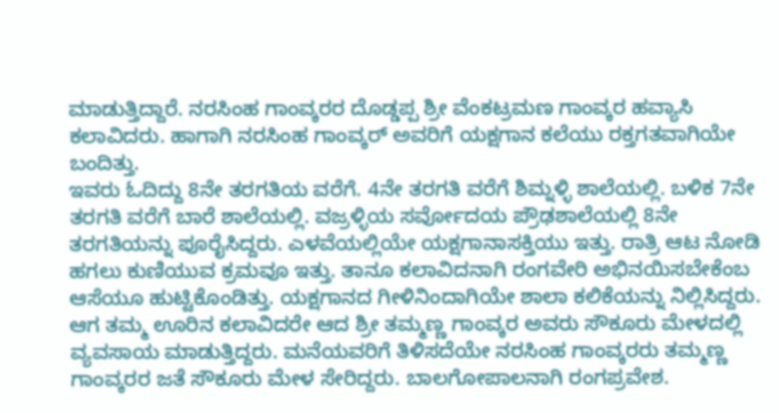ಮಾಡುತ್ತಿದ್ದಾರೆ. ನರಸಿಂಹ ಗಾಂವ್ಕರರ ದೊಡ್ಡಪ್ಪ ಶ್ರೀ ವೆಂಕಟ್ರಮಣ ಗಾಂವ್ಕರ ಹವ್ಯಾಸಿ ಕಲಾವಿದರು. ಹಾಗಾಗಿ ನರಸಿಂಹ ಗಾಂವ್ಕರ್ ಅವರಿಗೆ ಯಕ್ಷಗಾನ ಕಲೆಯು ರಕ್ತಗತವಾಗಿಯೇ ಬಂದಿತ್ತು.
ಇವರು ಓದಿದ್ದು 8ನೇ ತರಗತಿಯ ವರೆಗೆ. 4ನೇ ತರಗತಿ ವರೆಗೆ ಶಿಮ್ನಳ್ಳಿ ಶಾಲೆಯಲ್ಲಿ. ಬಳಿಕ 7ನೇ ತರಗತಿ ವರೆಗೆ ಬಾರೆ ಶಾಲೆಯಲ್ಲಿ. ವಜ್ರಳ್ಳಿಯ ಸರ್ವೋದಯ ಪ್ರೌಢಶಾಲೆಯಲ್ಲಿ 8ನೇ ತರಗತಿಯನ್ನು ಪೂರೈಸಿದ್ದರು. ಎಳವೆಯಲ್ಲಿಯೇ ಯಕ್ಷಗಾನಾಸಕ್ತಿಯು ಇತ್ತು. ರಾತ್ರಿ ಆಟ ನೋಡಿ ಹಗಲು ಕುಣಿಯುವ ಕ್ರಮವೂ ಇತ್ತು. ತಾನೂ ಕಲಾವಿದನಾಗಿ ರಂಗವೇರಿ ಅಭಿನಯಿಸಬೇಕೆಂಬ ಆಸೆಯೂ ಹುಟ್ಟಿಕೊಂಡಿತ್ತು. ಯಕ್ಷಗಾನದ ಗೀಳಿನಿಂದಾಗಿಯೇ ಶಾಲಾ ಕಲಿಕೆಯನ್ನು ನಿಲ್ಲಿಸಿದ್ದರು.
ಆಗ ತಮ್ಮ ಊರಿನ ಕಲಾವಿದರೇ ಆದ ಶ್ರೀ ತಮ್ಮಣ್ಣ ಗಾಂವ್ಕರ ಅವರು ಸೌಕೂರು ಮೇಳದಲ್ಲಿ ವ್ಯವಸಾಯ ಮಾಡುತ್ತಿದ್ದರು. ಮನೆಯವರಿಗೆ ತಿಳಿಸದೆಯೇ ನರಸಿಂಹ ಗಾಂವ್ಕರರು ತಮ್ಮಣ್ಣ ಗಾಂವ್ಕರರ ಜತೆ ಸೌಕೂರು ಮೇಳ ಸೇರಿದ್ದರು. ಬಾಲಗೋಪಾಲನಾಗಿ ರಂಗಪ್ರವೇಶ.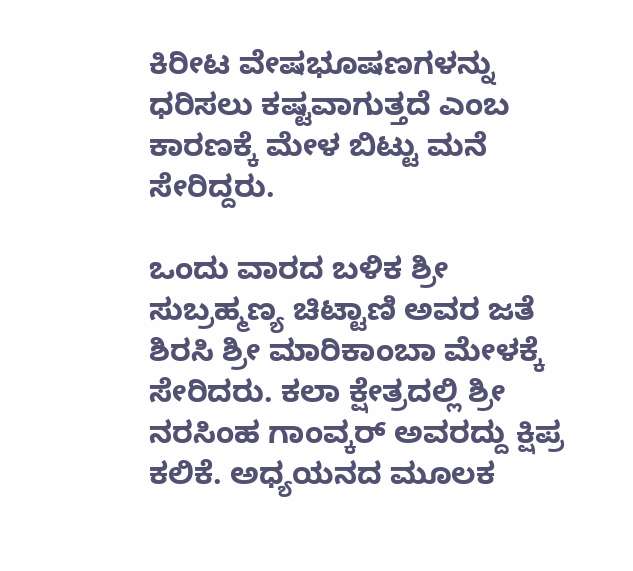ಕಿರೀಟ ವೇಷಭೂಷಣಗಳನ್ನು ಧರಿಸಲು ಕಷ್ಟವಾಗುತ್ತದೆ ಎಂಬ ಕಾರಣಕ್ಕೆ ಮೇಳ ಬಿಟ್ಟು ಮನೆ ಸೇರಿದ್ದರು.

ಒಂದು ವಾರದ ಬಳಿಕ ಶ್ರೀ ಸುಬ್ರಹ್ಮಣ್ಯ ಚಿಟ್ಟಾಣಿ ಅವರ ಜತೆ ಶಿರಸಿ ಶ್ರೀ ಮಾರಿಕಾಂಬಾ ಮೇಳಕ್ಕೆ ಸೇರಿದರು. ಕಲಾ ಕ್ಷೇತ್ರದಲ್ಲಿ ಶ್ರೀ ನರಸಿಂಹ ಗಾಂವ್ಕರ್ ಅವರದ್ದು ಕ್ಷಿಪ್ರ ಕಲಿಕೆ. ಅಧ್ಯಯನದ ಮೂಲಕ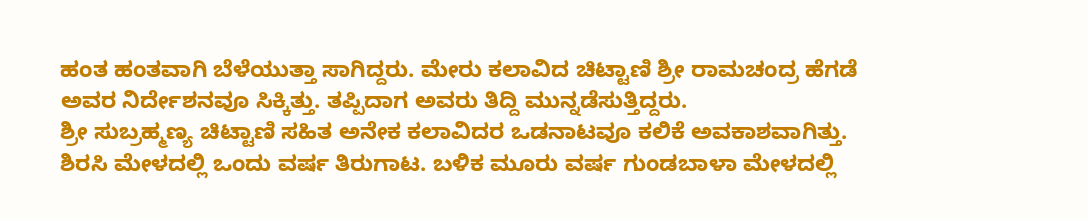ಹಂತ ಹಂತವಾಗಿ ಬೆಳೆಯುತ್ತಾ ಸಾಗಿದ್ದರು. ಮೇರು ಕಲಾವಿದ ಚಿಟ್ಟಾಣಿ ಶ್ರೀ ರಾಮಚಂದ್ರ ಹೆಗಡೆ ಅವರ ನಿರ್ದೇಶನವೂ ಸಿಕ್ಕಿತ್ತು. ತಪ್ಪಿದಾಗ ಅವರು ತಿದ್ದಿ ಮುನ್ನಡೆಸುತ್ತಿದ್ದರು.
ಶ್ರೀ ಸುಬ್ರಹ್ಮಣ್ಯ ಚಿಟ್ಟಾಣಿ ಸಹಿತ ಅನೇಕ ಕಲಾವಿದರ ಒಡನಾಟವೂ ಕಲಿಕೆ ಅವಕಾಶವಾಗಿತ್ತು. ಶಿರಸಿ ಮೇಳದಲ್ಲಿ ಒಂದು ವರ್ಷ ತಿರುಗಾಟ. ಬಳಿಕ ಮೂರು ವರ್ಷ ಗುಂಡಬಾಳಾ ಮೇಳದಲ್ಲಿ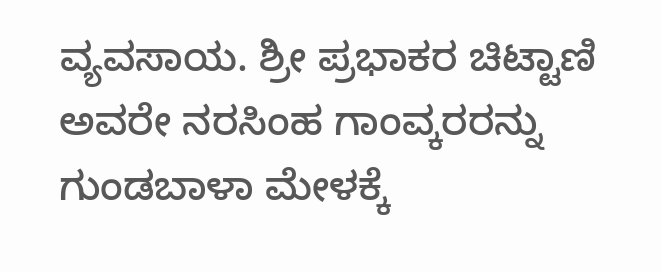ವ್ಯವಸಾಯ. ಶ್ರೀ ಪ್ರಭಾಕರ ಚಿಟ್ಟಾಣಿ ಅವರೇ ನರಸಿಂಹ ಗಾಂವ್ಕರರನ್ನು ಗುಂಡಬಾಳಾ ಮೇಳಕ್ಕೆ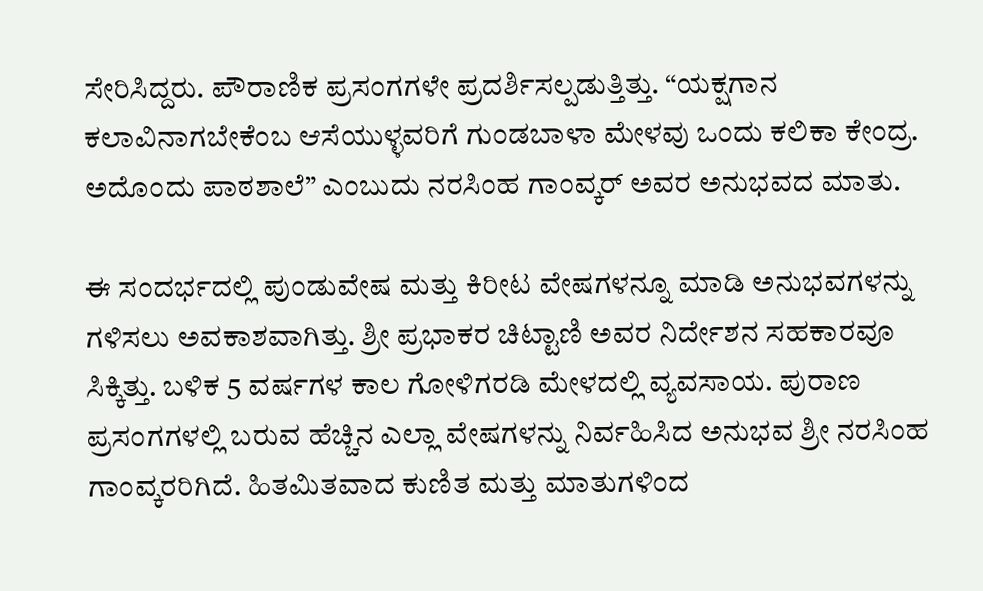ಸೇರಿಸಿದ್ದರು. ಪೌರಾಣಿಕ ಪ್ರಸಂಗಗಳೇ ಪ್ರದರ್ಶಿಸಲ್ಪಡುತ್ತಿತ್ತು. “ಯಕ್ಷಗಾನ ಕಲಾವಿನಾಗಬೇಕೆಂಬ ಆಸೆಯುಳ್ಳವರಿಗೆ ಗುಂಡಬಾಳಾ ಮೇಳವು ಒಂದು ಕಲಿಕಾ ಕೇಂದ್ರ. ಅದೊಂದು ಪಾಠಶಾಲೆ” ಎಂಬುದು ನರಸಿಂಹ ಗಾಂವ್ಕರ್ ಅವರ ಅನುಭವದ ಮಾತು.

ಈ ಸಂದರ್ಭದಲ್ಲಿ ಪುಂಡುವೇಷ ಮತ್ತು ಕಿರೀಟ ವೇಷಗಳನ್ನೂ ಮಾಡಿ ಅನುಭವಗಳನ್ನು ಗಳಿಸಲು ಅವಕಾಶವಾಗಿತ್ತು. ಶ್ರೀ ಪ್ರಭಾಕರ ಚಿಟ್ಟಾಣಿ ಅವರ ನಿರ್ದೇಶನ ಸಹಕಾರವೂ ಸಿಕ್ಕಿತ್ತು. ಬಳಿಕ 5 ವರ್ಷಗಳ ಕಾಲ ಗೋಳಿಗರಡಿ ಮೇಳದಲ್ಲಿ ವ್ಯವಸಾಯ. ಪುರಾಣ ಪ್ರಸಂಗಗಳಲ್ಲಿ ಬರುವ ಹೆಚ್ಚಿನ ಎಲ್ಲಾ ವೇಷಗಳನ್ನು ನಿರ್ವಹಿಸಿದ ಅನುಭವ ಶ್ರೀ ನರಸಿಂಹ ಗಾಂವ್ಕರರಿಗಿದೆ. ಹಿತಮಿತವಾದ ಕುಣಿತ ಮತ್ತು ಮಾತುಗಳಿಂದ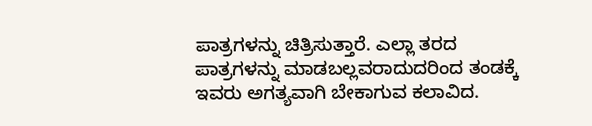ಪಾತ್ರಗಳನ್ನು ಚಿತ್ರಿಸುತ್ತಾರೆ. ಎಲ್ಲಾ ತರದ ಪಾತ್ರಗಳನ್ನು ಮಾಡಬಲ್ಲವರಾದುದರಿಂದ ತಂಡಕ್ಕೆ ಇವರು ಅಗತ್ಯವಾಗಿ ಬೇಕಾಗುವ ಕಲಾವಿದ.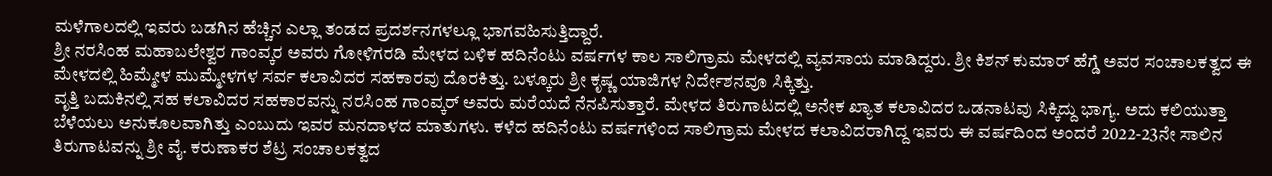ಮಳೆಗಾಲದಲ್ಲಿ ಇವರು ಬಡಗಿನ ಹೆಚ್ಚಿನ ಎಲ್ಲಾ ತಂಡದ ಪ್ರದರ್ಶನಗಳಲ್ಲೂ ಭಾಗವಹಿಸುತ್ತಿದ್ದಾರೆ.
ಶ್ರೀ ನರಸಿಂಹ ಮಹಾಬಲೇಶ್ವರ ಗಾಂವ್ಕರ ಅವರು ಗೋಳಿಗರಡಿ ಮೇಳದ ಬಳಿಕ ಹದಿನೆಂಟು ವರ್ಷಗಳ ಕಾಲ ಸಾಲಿಗ್ರಾಮ ಮೇಳದಲ್ಲಿ ವ್ಯವಸಾಯ ಮಾಡಿದ್ದರು. ಶ್ರೀ ಕಿಶನ್ ಕುಮಾರ್ ಹೆಗ್ಡೆ ಅವರ ಸಂಚಾಲಕತ್ವದ ಈ ಮೇಳದಲ್ಲಿ ಹಿಮ್ಮೇಳ ಮುಮ್ಮೇಳಗಳ ಸರ್ವ ಕಲಾವಿದರ ಸಹಕಾರವು ದೊರಕಿತ್ತು. ಬಳ್ಕೂರು ಶ್ರೀ ಕೃಷ್ಣ ಯಾಜಿಗಳ ನಿರ್ದೇಶನವೂ ಸಿಕ್ಕಿತ್ತು.
ವೃತ್ತಿ ಬದುಕಿನಲ್ಲಿ ಸಹ ಕಲಾವಿದರ ಸಹಕಾರವನ್ನು ನರಸಿಂಹ ಗಾಂವ್ಕರ್ ಅವರು ಮರೆಯದೆ ನೆನಪಿಸುತ್ತಾರೆ. ಮೇಳದ ತಿರುಗಾಟದಲ್ಲಿ ಅನೇಕ ಖ್ಯಾತ ಕಲಾವಿದರ ಒಡನಾಟವು ಸಿಕ್ಕಿದ್ದು ಭಾಗ್ಯ. ಅದು ಕಲಿಯುತ್ತಾ ಬೆಳೆಯಲು ಅನುಕೂಲವಾಗಿತ್ತು ಎಂಬುದು ಇವರ ಮನದಾಳದ ಮಾತುಗಳು. ಕಳೆದ ಹದಿನೆಂಟು ವರ್ಷಗಳಿಂದ ಸಾಲಿಗ್ರಾಮ ಮೇಳದ ಕಲಾವಿದರಾಗಿದ್ದ ಇವರು ಈ ವರ್ಷದಿಂದ ಅಂದರೆ 2022-23ನೇ ಸಾಲಿನ ತಿರುಗಾಟವನ್ನು ಶ್ರೀ ವೈ. ಕರುಣಾಕರ ಶೆಟ್ರ ಸಂಚಾಲಕತ್ವದ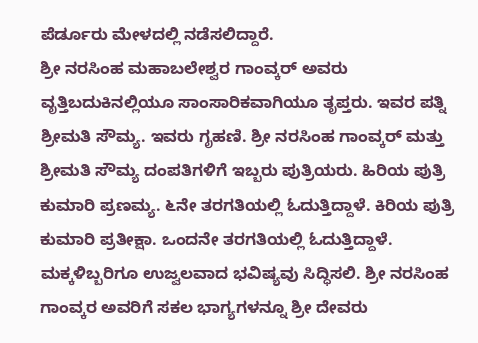ಪೆರ್ಡೂರು ಮೇಳದಲ್ಲಿ ನಡೆಸಲಿದ್ದಾರೆ.
ಶ್ರೀ ನರಸಿಂಹ ಮಹಾಬಲೇಶ್ವರ ಗಾಂವ್ಕರ್ ಅವರು ವೃತ್ತಿಬದುಕಿನಲ್ಲಿಯೂ ಸಾಂಸಾರಿಕವಾಗಿಯೂ ತೃಪ್ತರು. ಇವರ ಪತ್ನಿ ಶ್ರೀಮತಿ ಸೌಮ್ಯ. ಇವರು ಗೃಹಣಿ. ಶ್ರೀ ನರಸಿಂಹ ಗಾಂವ್ಕರ್ ಮತ್ತು ಶ್ರೀಮತಿ ಸೌಮ್ಯ ದಂಪತಿಗಳಿಗೆ ಇಬ್ಬರು ಪುತ್ರಿಯರು. ಹಿರಿಯ ಪುತ್ರಿ ಕುಮಾರಿ ಪ್ರಣಮ್ಯ. ೬ನೇ ತರಗತಿಯಲ್ಲಿ ಓದುತ್ತಿದ್ದಾಳೆ. ಕಿರಿಯ ಪುತ್ರಿ ಕುಮಾರಿ ಪ್ರತೀಕ್ಷಾ. ಒಂದನೇ ತರಗತಿಯಲ್ಲಿ ಓದುತ್ತಿದ್ದಾಳೆ. ಮಕ್ಕಳಿಬ್ಬರಿಗೂ ಉಜ್ವಲವಾದ ಭವಿಷ್ಯವು ಸಿದ್ಧಿಸಲಿ. ಶ್ರೀ ನರಸಿಂಹ ಗಾಂವ್ಕರ ಅವರಿಗೆ ಸಕಲ ಭಾಗ್ಯಗಳನ್ನೂ ಶ್ರೀ ದೇವರು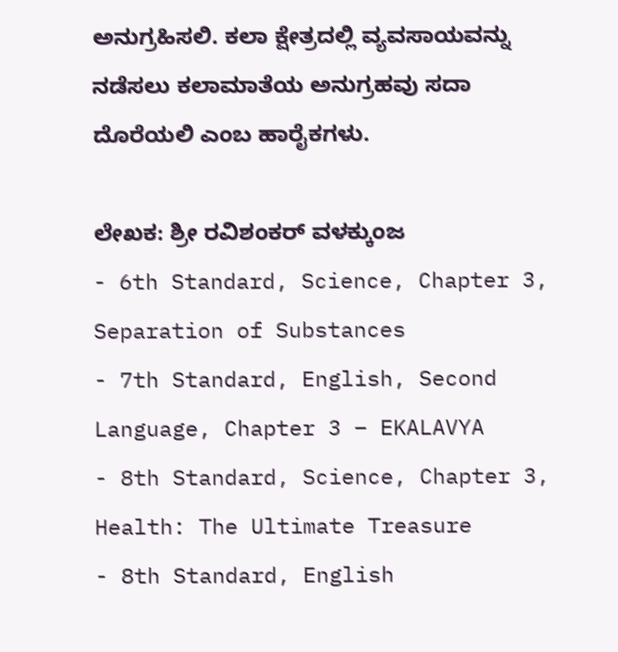ಅನುಗ್ರಹಿಸಲಿ. ಕಲಾ ಕ್ಷೇತ್ರದಲ್ಲಿ ವ್ಯವಸಾಯವನ್ನು ನಡೆಸಲು ಕಲಾಮಾತೆಯ ಅನುಗ್ರಹವು ಸದಾ ದೊರೆಯಲಿ ಎಂಬ ಹಾರೈಕಗಳು.

ಲೇಖಕ: ಶ್ರೀ ರವಿಶಂಕರ್ ವಳಕ್ಕುಂಜ
- 6th Standard, Science, Chapter 3, Separation of Substances
- 7th Standard, English, Second Language, Chapter 3 – EKALAVYA
- 8th Standard, Science, Chapter 3, Health: The Ultimate Treasure
- 8th Standard, English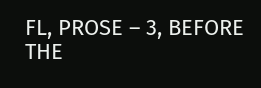FL, PROSE – 3, BEFORE THE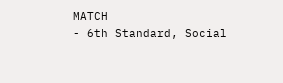MATCH
- 6th Standard, Social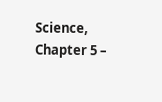Science, Chapter 5 –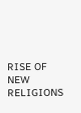RISE OF NEW RELIGIONS